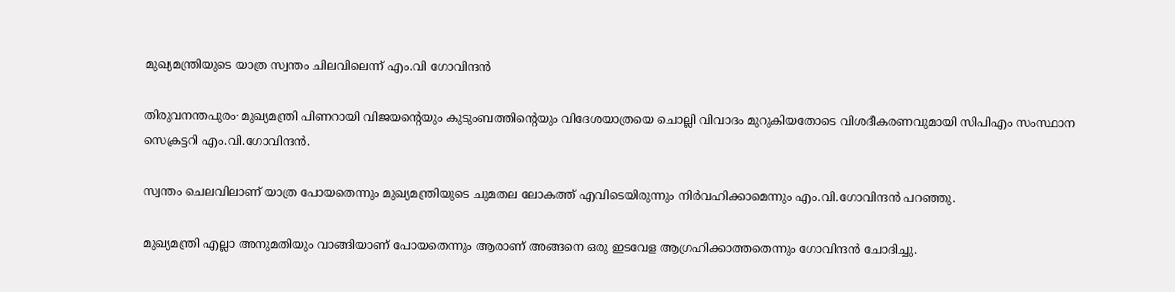മുഖ്യമന്ത്രിയുടെ യാത്ര സ്വന്തം ചിലവിലെന്ന് എം.വി ഗോവിന്ദൻ

തിരുവനന്തപുരം∙ മുഖ്യമന്ത്രി പിണറായി വിജയന്റെയും കുടുംബത്തിന്റെയും വിദേശയാത്രയെ ചൊല്ലി വിവാദം മുറുകിയതോടെ വിശദീകരണവുമായി സിപിഎം സംസ്ഥാന സെക്രട്ടറി എം.വി.ഗോവിന്ദൻ.

സ്വന്തം ചെലവിലാണ് യാത്ര പോയതെന്നും മുഖ്യമന്ത്രിയുടെ ചുമതല ലോകത്ത് എവിടെയിരുന്നും നിര്‍വഹിക്കാമെന്നും എം.വി.ഗോവിന്ദന്‍ പറഞ്ഞു.

മുഖ്യമന്ത്രി എല്ലാ അനുമതിയും വാങ്ങിയാണ് പോയതെന്നും ആരാണ് അങ്ങനെ ഒരു ഇടവേള ആഗ്രഹിക്കാത്തതെന്നും ഗോവിന്ദൻ ചോദിച്ചു.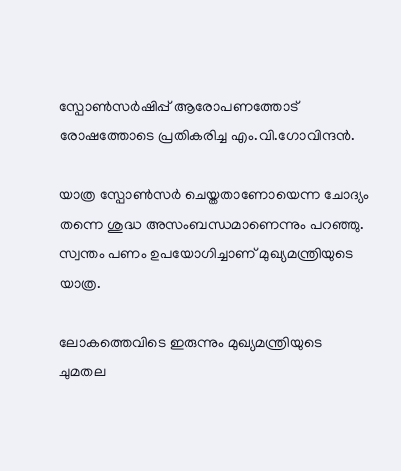സ്പോണ്‍സര്‍ഷിപ്പ് ആരോപണത്തോട് രോഷത്തോടെ പ്രതികരിച്ച എം.വി.ഗോവിന്ദന്‍.

യാത്ര സ്പോണ്‍സര്‍ ചെയ്തതാണോയെന്ന ചോദ്യം തന്നെ ശുദ്ധ അസംബന്ധമാണെന്നും പറഞ്ഞു. സ്വന്തം പണം ഉപയോഗിച്ചാണ് മുഖ്യമന്ത്രിയുടെ യാത്ര.

ലോകത്തെവിടെ ഇരുന്നും മുഖ്യമന്ത്രിയുടെ ചുമതല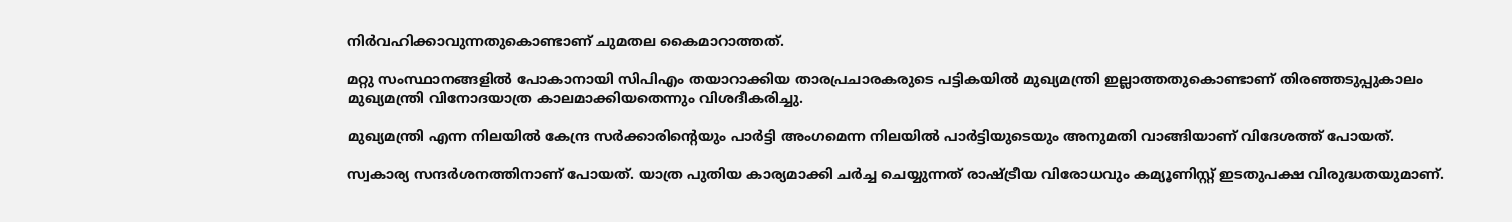നിര്‍വഹിക്കാവുന്നതുകൊണ്ടാണ് ചുമതല കൈമാറാത്തത്.

മറ്റു സംസ്ഥാനങ്ങളില്‍ പോകാനായി സിപിഎം തയാറാക്കിയ താരപ്രചാരകരുടെ പട്ടികയില്‍ മുഖ്യമന്ത്രി ഇല്ലാത്തതുകൊണ്ടാണ് തിരഞ്ഞടുപ്പുകാലം മുഖ്യമന്ത്രി വിനോദയാത്ര കാലമാക്കിയതെന്നും വിശദീകരിച്ചു.

മുഖ്യമന്ത്രി എന്ന നിലയിൽ കേന്ദ്ര സർക്കാരിന്‍റെയും പാർട്ടി അംഗമെന്ന നിലയിൽ പാർട്ടിയുടെയും അനുമതി വാങ്ങിയാണ് വിദേശത്ത് പോയത്.

സ്വകാര്യ സന്ദർശനത്തിനാണ് പോയത്. യാത്ര പുതിയ കാര്യമാക്കി ചർച്ച ചെയ്യുന്നത് രാഷ്ട്രീയ വിരോധവും കമ്യൂണിസ്റ്റ് ഇടതുപക്ഷ വിരുദ്ധതയുമാണ്.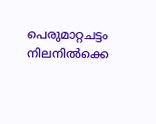പെരുമാറ്റചട്ടം നിലനിൽക്കെ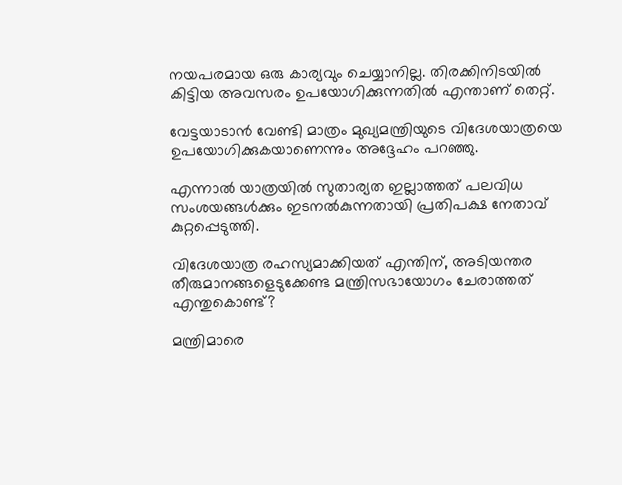നയപരമായ ഒരു കാര്യവും ചെയ്യാനില്ല. തിരക്കിനിടയിൽ കിട്ടിയ അവസരം ഉപയോഗിക്കുന്നതിൽ എന്താണ് തെറ്റ്.

വേട്ടയാടാൻ വേണ്ടി മാത്രം മുഖ്യമന്ത്രിയുടെ വിദേശയാത്രയെ ഉപയോഗിക്കുകയാണെന്നും അദ്ദേഹം പറഞ്ഞു.

എന്നാല്‍ യാത്രയില്‍ സുതാര്യത ഇല്ലാത്തത് പലവിധ സംശയങ്ങള്‍ക്കും ഇടനല്‍കുന്നതായി പ്രതിപക്ഷ നേതാവ് കുറ്റപ്പെടുത്തി.

വിദേശയാത്ര രഹസ്യമാക്കിയത് എന്തിന്, അടിയന്തര തീരുമാനങ്ങളെടുക്കേണ്ട മന്ത്രിസഭായോഗം ചേരാത്തത് എന്തുകൊണ്ട്?

മന്ത്രിമാരെ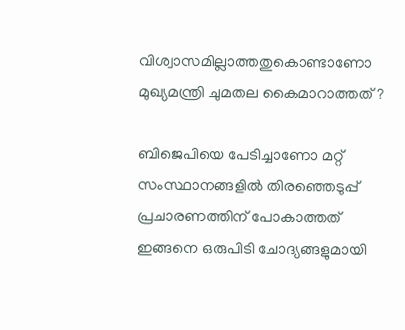വിശ്വാസമില്ലാത്തതുകൊണ്ടാണോ മുഖ്യമന്ത്രി ചുമതല കൈമാറാത്തത് ?

ബിജെപിയെ പേടിച്ചാണോ മറ്റ് സംസ്ഥാനങ്ങളില്‍ തിരഞ്ഞെടുപ്പ് പ്രചാരണത്തിന് പോകാത്തത് ഇങ്ങനെ ഒരുപിടി ചോദ്യങ്ങളുമായി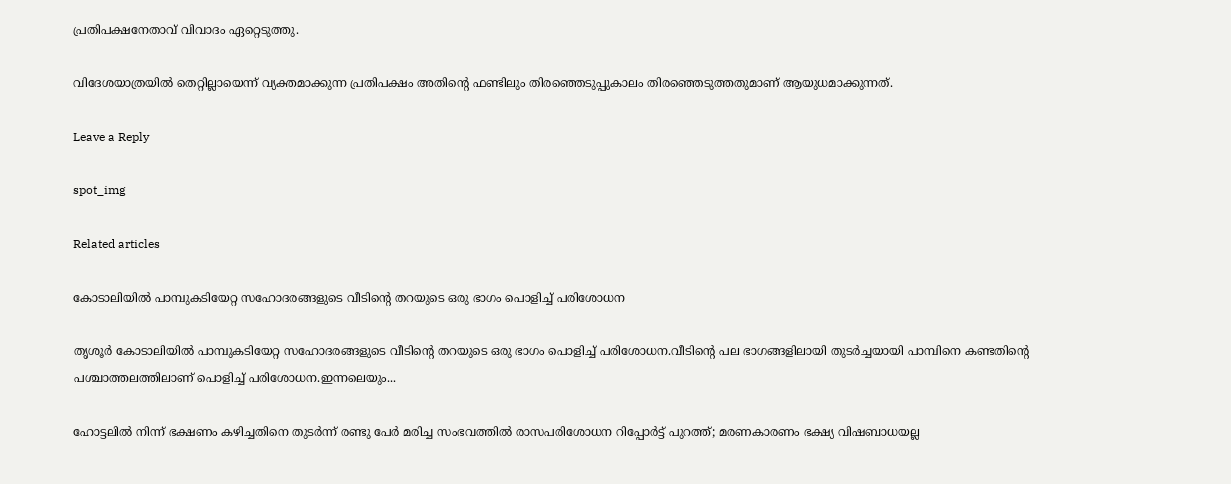പ്രതിപക്ഷനേതാവ് വിവാദം ഏറ്റെടുത്തു.

വിദേശയാത്രയില്‍ തെറ്റില്ലായെന്ന് വ്യക്തമാക്കുന്ന പ്രതിപക്ഷം അതിന്റെ ഫണ്ടിലും തിരഞ്ഞെടുപ്പുകാലം തിരഞ്ഞെടുത്തതുമാണ് ആയുധമാക്കുന്നത്.

Leave a Reply

spot_img

Related articles

കോടാലിയില്‍ പാമ്പുകടിയേറ്റ സഹോദരങ്ങളുടെ വീടിന്റെ തറയുടെ ഒരു ഭാഗം പൊളിച്ച്‌ പരിശോധന

തൃശൂർ കോടാലിയില്‍ പാമ്പുകടിയേറ്റ സഹോദരങ്ങളുടെ വീടിന്റെ തറയുടെ ഒരു ഭാഗം പൊളിച്ച്‌ പരിശോധന.വീടിന്‍റെ പല ഭാഗങ്ങളിലായി തുടർച്ചയായി പാമ്പിനെ കണ്ടതിന്‍റെ പശ്ചാത്തലത്തിലാണ് പൊളിച്ച്‌ പരിശോധന.ഇന്നലെയും...

ഹോട്ടലിൽ നിന്ന് ഭക്ഷണം കഴിച്ചതിനെ തുടർന്ന് രണ്ടു പേർ മരിച്ച സംഭവത്തിൽ രാസപരിശോധന റിപ്പോർട്ട് പുറത്ത്; മരണകാരണം ഭക്ഷ്യ വിഷബാധയല്ല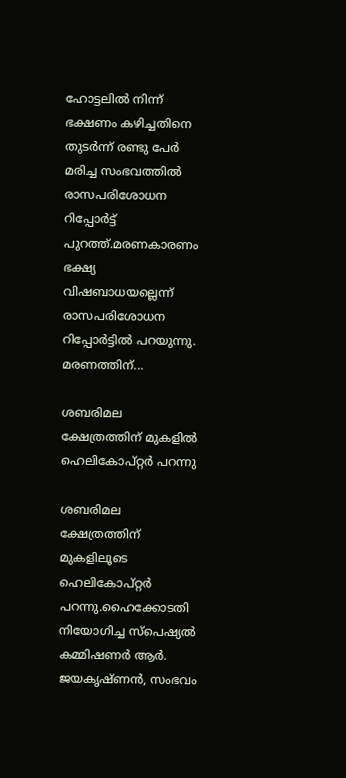ഹോട്ടലിൽ നിന്ന് ഭക്ഷണം കഴിച്ചതിനെ തുടർന്ന് രണ്ടു പേർ മരിച്ച സംഭവത്തിൽ രാസപരിശോധന റിപ്പോർട്ട് പുറത്ത്.മരണകാരണം ഭക്ഷ്യ വിഷബാധയല്ലെന്ന് രാസപരിശോധന റിപ്പോർട്ടിൽ പറയുന്നു. മരണത്തിന്...

ശബരിമല ക്ഷേത്രത്തിന് മുകളിൽ ഹെലികോപ്റ്റർ പറന്നു

ശബരിമല ക്ഷേത്രത്തിന് മുകളിലൂടെ ഹെലികോപ്റ്റർ പറന്നു.ഹൈക്കോടതി നിയോഗിച്ച സ്പെഷ്യൽ കമ്മിഷണർ ആർ. ജയകൃഷ്ണൻ, സംഭവം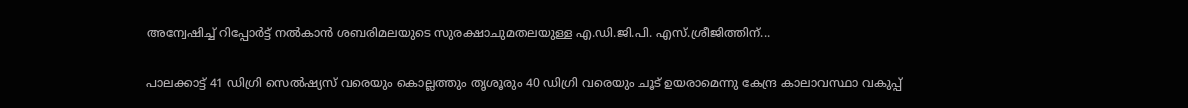അന്വേഷിച്ച് റിപ്പോർട്ട് നൽകാൻ ശബരിമലയുടെ സുരക്ഷാചുമതലയുള്ള എ.ഡി.ജി.പി. എസ്.ശ്രീജിത്തിന്...

പാലക്കാട്ട് 41 ഡിഗ്രി സെൽഷ്യസ് വരെയും കൊല്ലത്തും തൃശൂരും 40 ഡിഗ്രി വരെയും ചൂട് ഉയരാമെന്നു കേന്ദ്ര കാലാവസ്ഥാ വകുപ്പ്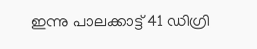ഇന്നു പാലക്കാട്ട് 41 ഡിഗ്രി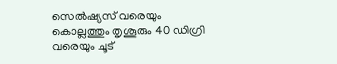സെൽഷ്യസ് വരെയും കൊല്ലത്തും തൃശൂരും 40 ഡിഗ്രി വരെയും ചൂട്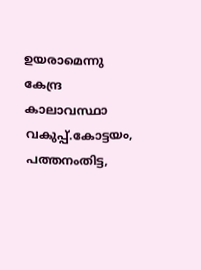ഉയരാമെന്നു കേന്ദ്ര കാലാവസ്ഥാ വകുപ്പ്.കോട്ടയം, പത്തനംതിട്ട,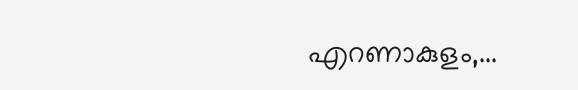എറണാകുളം,...